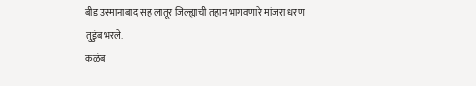बीड उस्मानाबाद सह लातूर जिल्ह्याची तहान भागवणारे मांजरा धरण तुडुंब भरले.
कळंब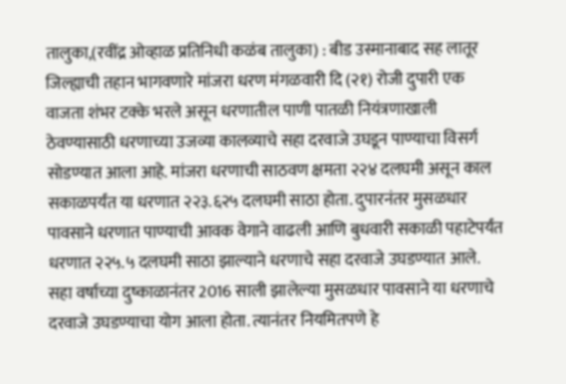तालुका,(रवींद्र ओव्हाळ प्रतिनिधी कळंब तालुका) : बीड उस्मानाबाद सह लातूर जिल्ह्याची तहान भागवणारे मांजरा धरण मंगळवारी दि (२१) रोजी दुपारी एक वाजता शंभर टक्के भरले असून धरणातील पाणी पातळी नियंत्रणाखाली ठेवण्यासाठी धरणाच्या उजव्या कालव्याचे सहा दरवाजे उघडून पाण्याचा विसर्ग सोडण्यात आला आहे. मांजरा धरणाची साठवण क्षमता २२४ दलघमी असून काल सकाळपर्यंत या धरणात २२३.६२५ दलघमी साठा होता. दुपारनंतर मुसळधार पावसाने धरणात पाण्याची आवक वेगाने वाढली आणि बुधवारी सकाळी पहाटेपर्यंत धरणात २२५.५ दलघमी साठा झाल्याने धरणाचे सहा दरवाजे उघडण्यात आले.
सहा वर्षाच्या दुष्काळानंतर 2016 साली झालेल्या मुसळधार पावसाने या धरणाचे दरवाजे उघडण्याचा योग आला होता. त्यानंतर नियमितपणे हे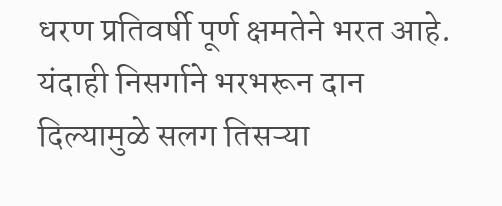धरण प्रतिवर्षी पूर्ण क्षमतेने भरत आहे. यंदाही निसर्गाने भरभरून दान दिल्यामुळे सलग तिसऱ्या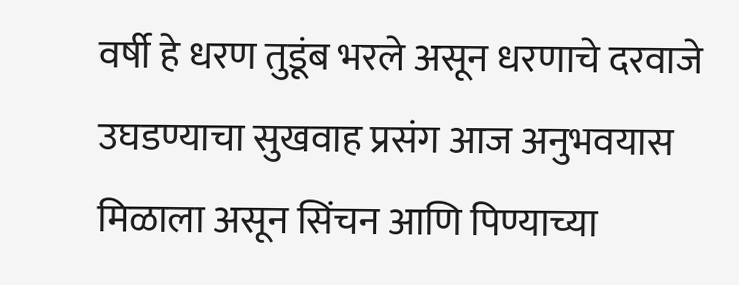वर्षी हे धरण तुडूंब भरले असून धरणाचे दरवाजे उघडण्याचा सुखवाह प्रसंग आज अनुभवयास मिळाला असून सिंचन आणि पिण्याच्या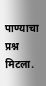पाण्याचा प्रश्न मिटला.